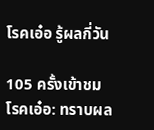โรคเอ๋อ รู้ผลกี่วัน

105 ครั้งเข้าชม
โรคเอ๋อ: ทราบผล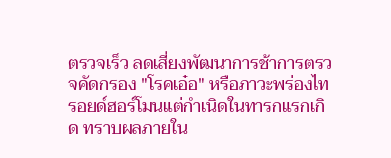ตรวจเร็ว ลดเสี่ยงพัฒนาการช้าการตรวจคัดกรอง "โรคเอ๋อ" หรือภาวะพร่องไทรอยด์ฮอร์โมนแต่กำเนิดในทารกแรกเกิด ทราบผลภายใน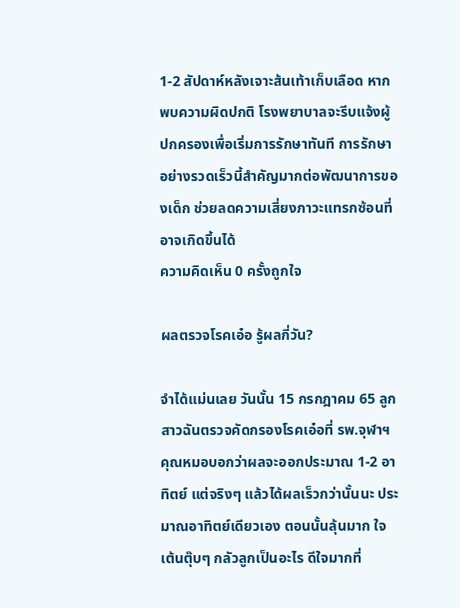1-2 สัปดาห์หลังเจาะส้นเท้าเก็บเลือด หากพบความผิดปกติ โรงพยาบาลจะรีบแจ้งผู้ปกครองเพื่อเริ่มการรักษาทันที การรักษาอย่างรวดเร็วนี้สำคัญมากต่อพัฒนาการของเด็ก ช่วยลดความเสี่ยงภาวะแทรกซ้อนที่อาจเกิดขึ้นได้
ความคิดเห็น 0 ครั้งถูกใจ

ผลตรวจโรคเอ๋อ รู้ผลกี่วัน?

จำได้แม่นเลย วันนั้น 15 กรกฎาคม 65 ลูกสาวฉันตรวจคัดกรองโรคเอ๋อที่ รพ.จุฬาฯ คุณหมอบอกว่าผลจะออกประมาณ 1-2 อาทิตย์ แต่จริงๆ แล้วได้ผลเร็วกว่านั้นนะ ประมาณอาทิตย์เดียวเอง ตอนนั้นลุ้นมาก ใจเต้นตุ๊บๆ กลัวลูกเป็นอะไร ดีใจมากที่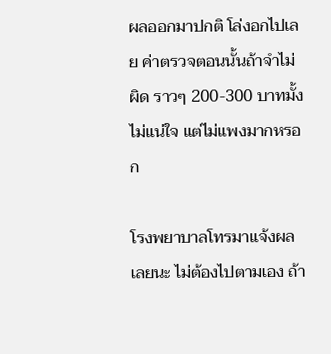ผลออกมาปกติ โล่งอกไปเลย ค่าตรวจตอนนั้นถ้าจำไม่ผิด ราวๆ 200-300 บาทมั้ง ไม่แน่ใจ แต่ไม่แพงมากหรอก

โรงพยาบาลโทรมาแจ้งผลเลยนะ ไม่ต้องไปตามเอง ถ้า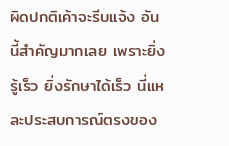ผิดปกติเค้าจะรีบแจ้ง อันนี้สำคัญมากเลย เพราะยิ่งรู้เร็ว ยิ่งรักษาได้เร็ว นี่แหละประสบการณ์ตรงของ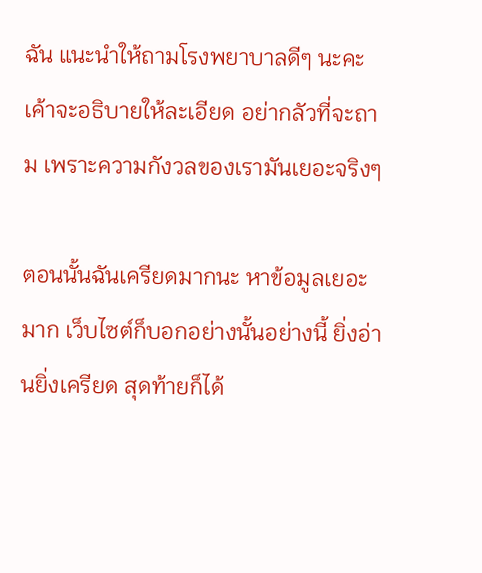ฉัน แนะนำให้ถามโรงพยาบาลดีๆ นะคะ เค้าจะอธิบายให้ละเอียด อย่ากลัวที่จะถาม เพราะความกังวลของเรามันเยอะจริงๆ

ตอนนั้นฉันเครียดมากนะ หาข้อมูลเยอะมาก เว็บไซต์ก็บอกอย่างนั้นอย่างนี้ ยิ่งอ่านยิ่งเครียด สุดท้ายก็ได้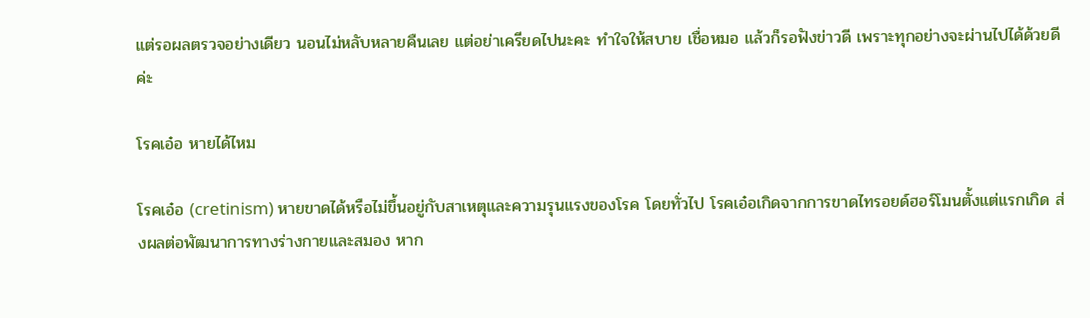แต่รอผลตรวจอย่างเดียว นอนไม่หลับหลายคืนเลย แต่อย่าเครียดไปนะคะ ทำใจให้สบาย เชื่อหมอ แล้วก็รอฟังข่าวดี เพราะทุกอย่างจะผ่านไปได้ด้วยดีค่ะ

โรคเอ๋อ หายได้ไหม

โรคเอ๋อ (cretinism) หายขาดได้หรือไม่ขึ้นอยู่กับสาเหตุและความรุนแรงของโรค โดยทั่วไป โรคเอ๋อเกิดจากการขาดไทรอยด์ฮอร์โมนตั้งแต่แรกเกิด ส่งผลต่อพัฒนาการทางร่างกายและสมอง หาก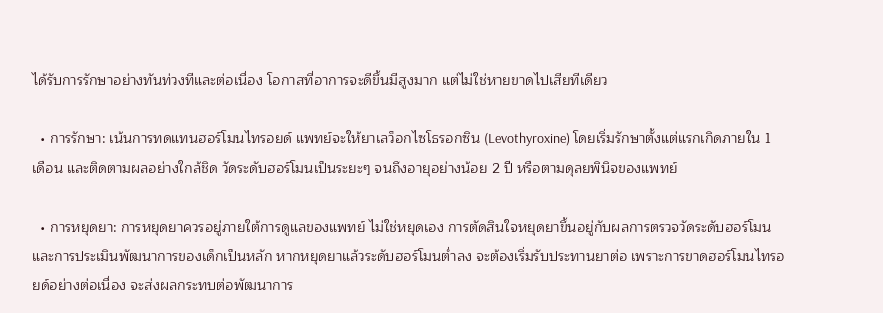ได้รับการรักษาอย่างทันท่วงทีและต่อเนื่อง โอกาสที่อาการจะดีขึ้นมีสูงมาก แต่ไม่ใช่หายขาดไปเสียทีเดียว

  • การรักษา: เน้นการทดแทนฮอร์โมนไทรอยด์ แพทย์จะให้ยาเลว็อกไซโธรอกซิน (Levothyroxine) โดยเริ่มรักษาตั้งแต่แรกเกิดภายใน 1 เดือน และติดตามผลอย่างใกล้ชิด วัดระดับฮอร์โมนเป็นระยะๆ จนถึงอายุอย่างน้อย 2 ปี หรือตามดุลยพินิจของแพทย์

  • การหยุดยา: การหยุดยาควรอยู่ภายใต้การดูแลของแพทย์ ไม่ใช่หยุดเอง การตัดสินใจหยุดยาขึ้นอยู่กับผลการตรวจวัดระดับฮอร์โมน และการประเมินพัฒนาการของเด็กเป็นหลัก หากหยุดยาแล้วระดับฮอร์โมนต่ำลง จะต้องเริ่มรับประทานยาต่อ เพราะการขาดฮอร์โมนไทรอยด์อย่างต่อเนื่อง จะส่งผลกระทบต่อพัฒนาการ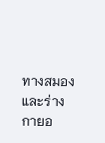ทางสมองและร่างกายอ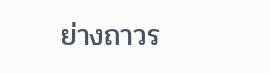ย่างถาวร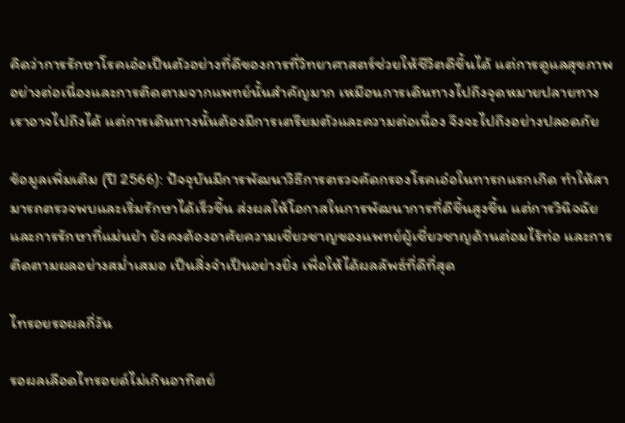คิดว่าการรักษาโรคเอ๋อเป็นตัวอย่างที่ดีของการที่วิทยาศาสตร์ช่วยให้ชีวิตดีขึ้นได้ แต่การดูแลสุขภาพอย่างต่อเนื่องและการติดตามจากแพทย์นั้นสำคัญมาก เหมือนการเดินทางไปถึงจุดหมายปลายทาง เราอาจไปถึงได้ แต่การเดินทางนั้นต้องมีการเตรียมตัวและความต่อเนื่อง จึงจะไปถึงอย่างปลอดภัย

ข้อมูลเพิ่มเติม (ปี 2566): ปัจจุบันมีการพัฒนาวิธีการตรวจคัดกรองโรคเอ๋อในทารกแรกเกิด ทำให้สามารถตรวจพบและเริ่มรักษาได้เร็วขึ้น ส่งผลให้โอกาสในการพัฒนาการที่ดีขึ้นสูงขึ้น แต่การวินิจฉัยและการรักษาที่แม่นยำ ยังคงต้องอาศัยความเชี่ยวชาญของแพทย์ผู้เชี่ยวชาญด้านต่อมไร้ท่อ และการติดตามผลอย่างสม่ำเสมอ เป็นสิ่งจำเป็นอย่างยิ่ง เพื่อให้ได้ผลลัพธ์ที่ดีที่สุด

ไทรอยรอผลกี่วัน

รอผลเลือดไทรอยด์ไม่เกินอาทิตย์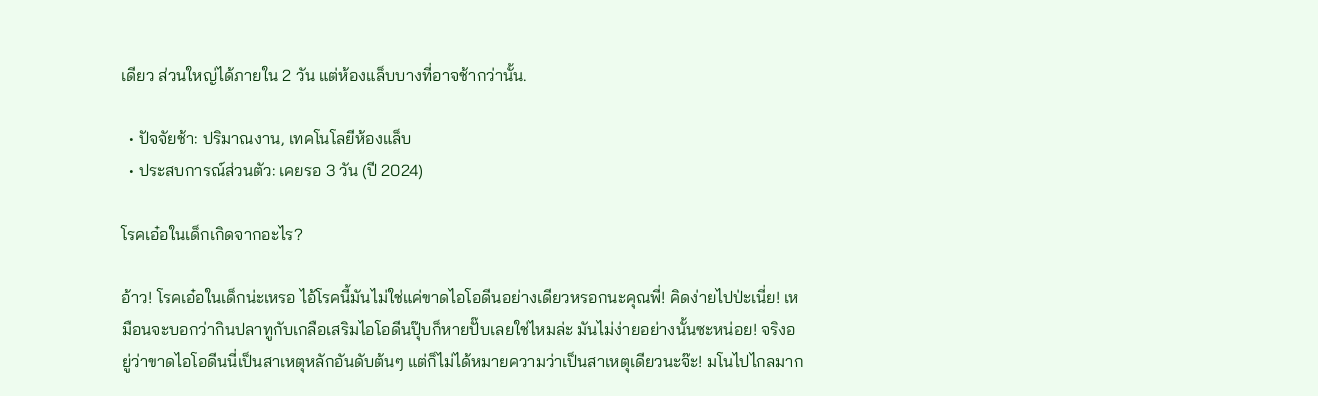เดียว ส่วนใหญ่ได้ภายใน 2 วัน แต่ห้องแล็บบางที่อาจช้ากว่านั้น.

  • ปัจจัยช้า: ปริมาณงาน, เทคโนโลยีห้องแล็บ
  • ประสบการณ์ส่วนตัว: เคยรอ 3 วัน (ปี 2024)

โรคเอ๋อในเด็กเกิดจากอะไร?

อ้าว! โรคเอ๋อในเด็กน่ะเหรอ ไอ้โรคนี้มันไม่ใช่แค่ขาดไอโอดีนอย่างเดียวหรอกนะคุณพี่! คิดง่ายไปป่ะเนี่ย! เหมือนจะบอกว่ากินปลาทูกับเกลือเสริมไอโอดีนปุ๊บก็หายปั๊บเลยใช่ไหมล่ะ มันไม่ง่ายอย่างนั้นซะหน่อย! จริงอยู่ว่าขาดไอโอดีนนี่เป็นสาเหตุหลักอันดับต้นๆ แต่ก็ไม่ได้หมายความว่าเป็นสาเหตุเดียวนะจ๊ะ! มโนไปไกลมาก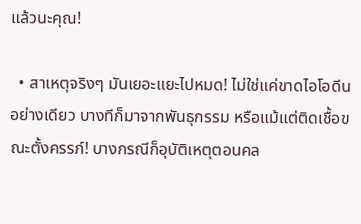แล้วนะคุณ!

  • สาเหตุจริงๆ มันเยอะแยะไปหมด! ไม่ใช่แค่ขาดไอโอดีนอย่างเดียว บางทีก็มาจากพันธุกรรม หรือแม้แต่ติดเชื้อขณะตั้งครรภ์! บางกรณีก็อุบัติเหตุตอนคล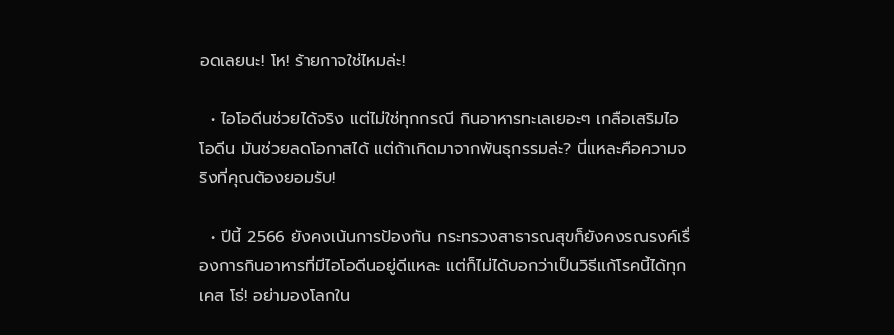อดเลยนะ! โห! ร้ายกาจใช่ไหมล่ะ!

  • ไอโอดีนช่วยได้จริง แต่ไม่ใช่ทุกกรณี กินอาหารทะเลเยอะๆ เกลือเสริมไอโอดีน มันช่วยลดโอกาสได้ แต่ถ้าเกิดมาจากพันธุกรรมล่ะ? นี่แหละคือความจริงที่คุณต้องยอมรับ!

  • ปีนี้ 2566 ยังคงเน้นการป้องกัน กระทรวงสาธารณสุขก็ยังคงรณรงค์เรื่องการกินอาหารที่มีไอโอดีนอยู่ดีแหละ แต่ก็ไม่ได้บอกว่าเป็นวิธีแก้โรคนี้ได้ทุกเคส โธ่! อย่ามองโลกใน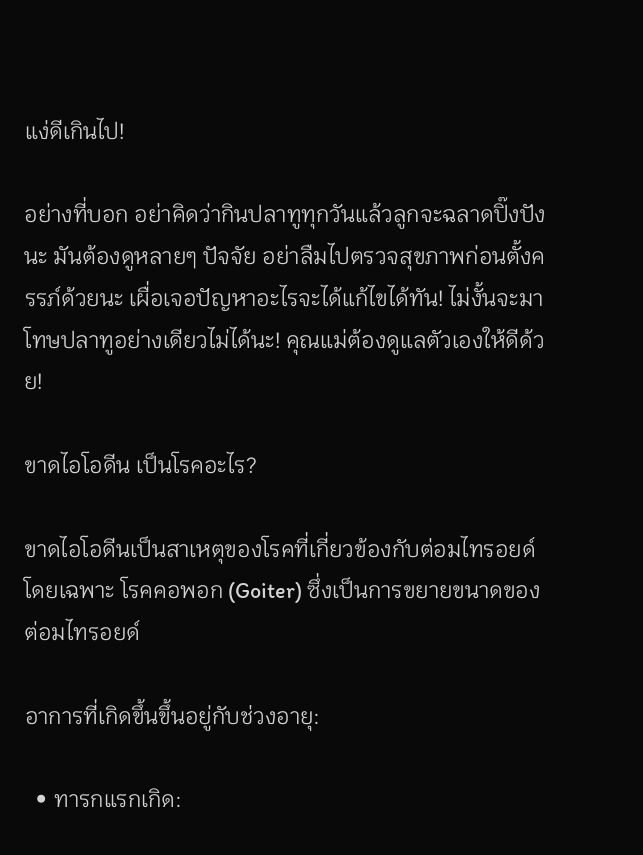แง่ดีเกินไป!

อย่างที่บอก อย่าคิดว่ากินปลาทูทุกวันแล้วลูกจะฉลาดปิ๊งปังนะ มันต้องดูหลายๆ ปัจจัย อย่าลืมไปตรวจสุขภาพก่อนตั้งครรภ์ด้วยนะ เผื่อเจอปัญหาอะไรจะได้แก้ไขได้ทัน! ไม่งั้นจะมาโทษปลาทูอย่างเดียวไม่ได้นะ! คุณแม่ต้องดูแลตัวเองให้ดีด้วย!

ขาดไอโอดีน เป็นโรคอะไร?

ขาดไอโอดีนเป็นสาเหตุของโรคที่เกี่ยวข้องกับต่อมไทรอยด์ โดยเฉพาะ โรคคอพอก (Goiter) ซึ่งเป็นการขยายขนาดของต่อมไทรอยด์

อาการที่เกิดขึ้นขึ้นอยู่กับช่วงอายุ:

  • ทารกแรกเกิด: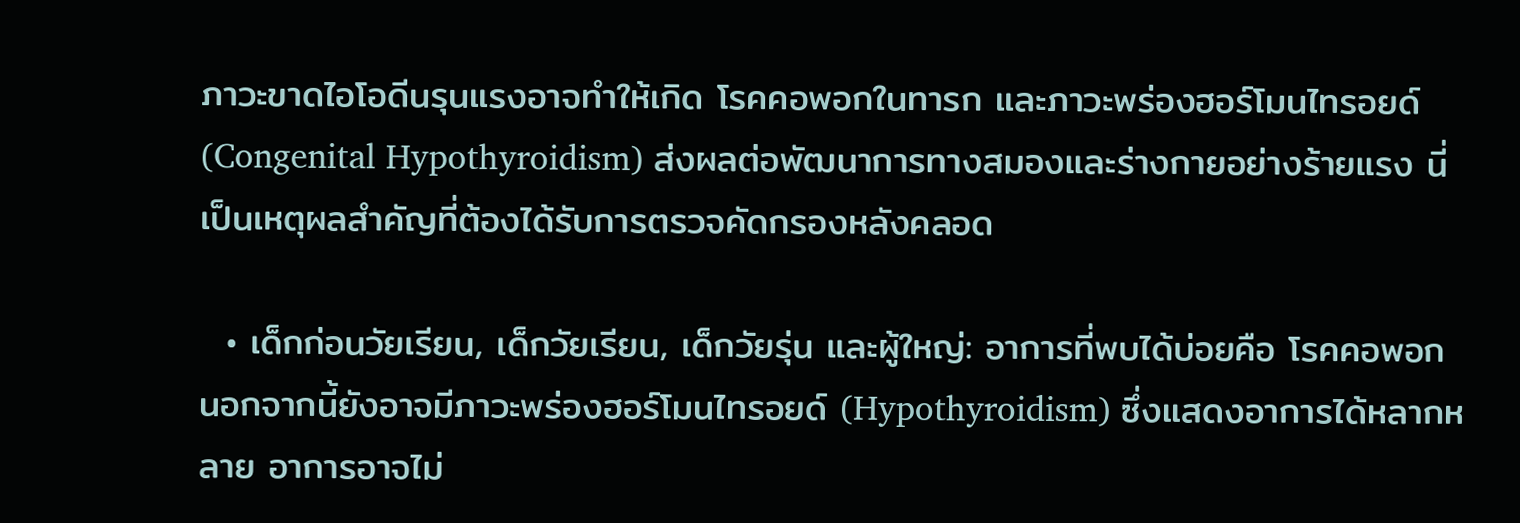ภาวะขาดไอโอดีนรุนแรงอาจทำให้เกิด โรคคอพอกในทารก และภาวะพร่องฮอร์โมนไทรอยด์ (Congenital Hypothyroidism) ส่งผลต่อพัฒนาการทางสมองและร่างกายอย่างร้ายแรง นี่เป็นเหตุผลสำคัญที่ต้องได้รับการตรวจคัดกรองหลังคลอด

  • เด็กก่อนวัยเรียน, เด็กวัยเรียน, เด็กวัยรุ่น และผู้ใหญ่: อาการที่พบได้บ่อยคือ โรคคอพอก นอกจากนี้ยังอาจมีภาวะพร่องฮอร์โมนไทรอยด์ (Hypothyroidism) ซึ่งแสดงอาการได้หลากหลาย อาการอาจไม่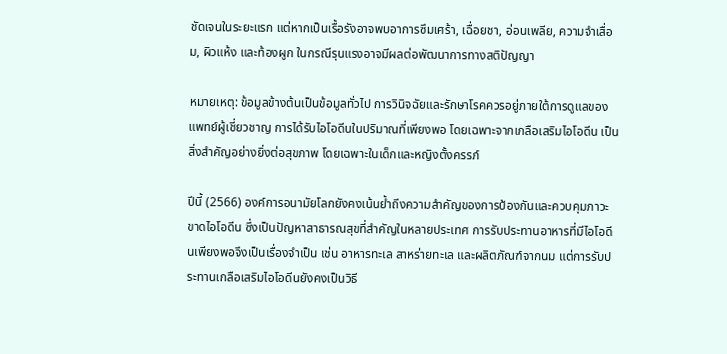ชัดเจนในระยะแรก แต่หากเป็นเรื้อรังอาจพบอาการซึมเศร้า, เฉื่อยชา, อ่อนเพลีย, ความจำเสื่อม, ผิวแห้ง และท้องผูก ในกรณีรุนแรงอาจมีผลต่อพัฒนาการทางสติปัญญา

หมายเหตุ: ข้อมูลข้างต้นเป็นข้อมูลทั่วไป การวินิจฉัยและรักษาโรคควรอยู่ภายใต้การดูแลของแพทย์ผู้เชี่ยวชาญ การได้รับไอโอดีนในปริมาณที่เพียงพอ โดยเฉพาะจากเกลือเสริมไอโอดีน เป็นสิ่งสำคัญอย่างยิ่งต่อสุขภาพ โดยเฉพาะในเด็กและหญิงตั้งครรภ์

ปีนี้ (2566) องค์การอนามัยโลกยังคงเน้นย้ำถึงความสำคัญของการป้องกันและควบคุมภาวะขาดไอโอดีน ซึ่งเป็นปัญหาสาธารณสุขที่สำคัญในหลายประเทศ การรับประทานอาหารที่มีไอโอดีนเพียงพอจึงเป็นเรื่องจำเป็น เช่น อาหารทะเล สาหร่ายทะเล และผลิตภัณฑ์จากนม แต่การรับประทานเกลือเสริมไอโอดีนยังคงเป็นวิธี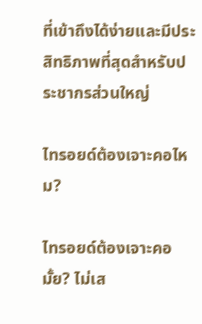ที่เข้าถึงได้ง่ายและมีประสิทธิภาพที่สุดสำหรับประชากรส่วนใหญ่

ไทรอยด์ต้องเจาะคอไหม?

ไทรอยด์ต้องเจาะคอมั้ย? ไม่เส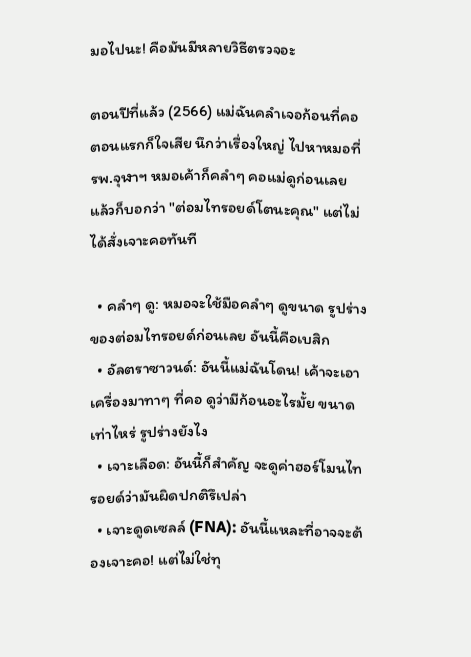มอไปนะ! คือมันมีหลายวิธีตรวจอะ

ตอนปีที่แล้ว (2566) แม่ฉันคลำเจอก้อนที่คอ ตอนแรกก็ใจเสีย นึกว่าเรื่องใหญ่ ไปหาหมอที่ รพ.จุฬาฯ หมอเค้าก็คลำๆ คอแม่ดูก่อนเลย แล้วก็บอกว่า "ต่อมไทรอยด์โตนะคุณ" แต่ไม่ได้สั่งเจาะคอทันที

  • คลำๆ ดู: หมอจะใช้มือคลำๆ ดูขนาด รูปร่างของต่อมไทรอยด์ก่อนเลย อันนี้คือเบสิก
  • อัลตราซาวนด์: อันนี้แม่ฉันโดน! เค้าจะเอาเครื่องมาทาๆ ที่คอ ดูว่ามีก้อนอะไรมั้ย ขนาดเท่าไหร่ รูปร่างยังไง
  • เจาะเลือด: อันนี้ก็สำคัญ จะดูค่าฮอร์โมนไทรอยด์ว่ามันผิดปกติรึเปล่า
  • เจาะดูดเซลล์ (FNA): อันนี้แหละที่อาจจะต้องเจาะคอ! แต่ไม่ใช่ทุ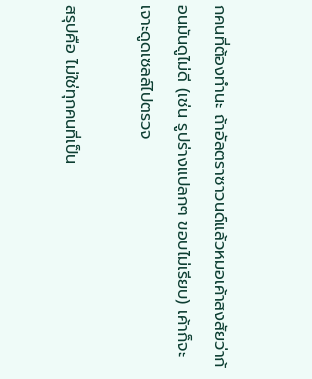กคนที่ต้องทำนะ ถ้าอัลตราซาวนด์แล้วหมอเค้าสงสัยว่าก้อนมันดูไม่ดี (เช่น รูปร่างแปลกๆ ขอบไม่เรียบ) เค้าก็จะเจาะดูดเซลล์ไปตรวจ

สรุปคือ ไม่ใช่ทุกคนที่เป็น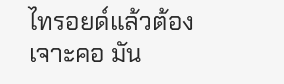ไทรอยด์แล้วต้องเจาะคอ มัน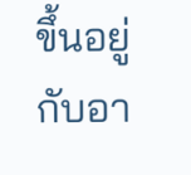ขึ้นอยู่กับอา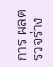การ ผลตรวจร่าง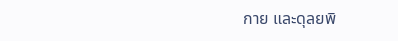กาย และดุลยพิ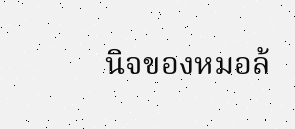นิจของหมอล้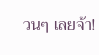วนๆ เลยจ้า!